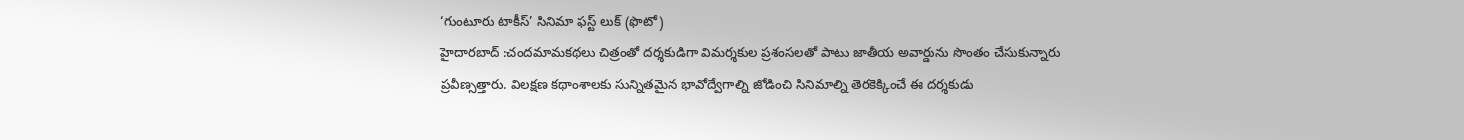‘గుంటూరు టాకీస్’ సినిమా ఫస్ట్ లుక్ (ఫొటో)
హైదారబాద్ :చందమామకథలు చిత్రంతో దర్శకుడిగా విమర్శకుల ప్రశంసలతో పాటు జాతీయ అవార్డును సొంతం చేసుకున్నారు ప్రవీణ్సత్తారు. విలక్షణ కథాంశాలకు సున్నితమైన భావోద్వేగాల్ని జోడించి సినిమాల్ని తెరకెక్కించే ఈ దర్శకుడు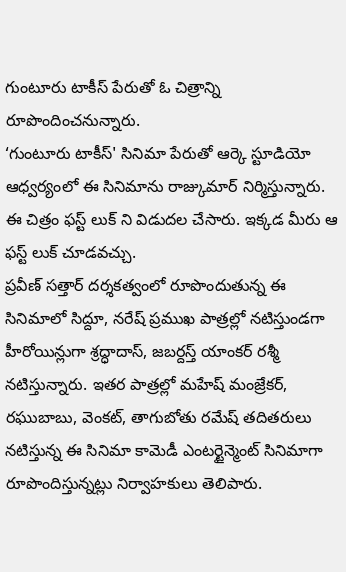గుంటూరు టాకీస్ పేరుతో ఓ చిత్రాన్ని రూపొందించనున్నారు.
‘గుంటూరు టాకీస్' సినిమా పేరుతో ఆర్కె స్టూడియో ఆధ్వర్యంలో ఈ సినిమాను రాజ్కుమార్ నిర్మిస్తున్నారు. ఈ చిత్రం ఫస్ట్ లుక్ ని విడుదల చేసారు. ఇక్కడ మీరు ఆ ఫస్ట్ లుక్ చూడవచ్చు.
ప్రవీణ్ సత్తార్ దర్శకత్వంలో రూపొందుతున్న ఈ సినిమాలో సిద్దూ, నరేష్ ప్రముఖ పాత్రల్లో నటిస్తుండగా హీరోయిన్లుగా శ్రద్ధాదాస్, జబర్దస్త్ యాంకర్ రశ్మీ నటిస్తున్నారు. ఇతర పాత్రల్లో మహేష్ మంజ్రేకర్, రఘుబాబు, వెంకట్, తాగుబోతు రమేష్ తదితరులు నటిస్తున్న ఈ సినిమా కామెడీ ఎంటర్టైన్మెంట్ సినిమాగా రూపొందిస్తున్నట్లు నిర్వాహకులు తెలిపారు.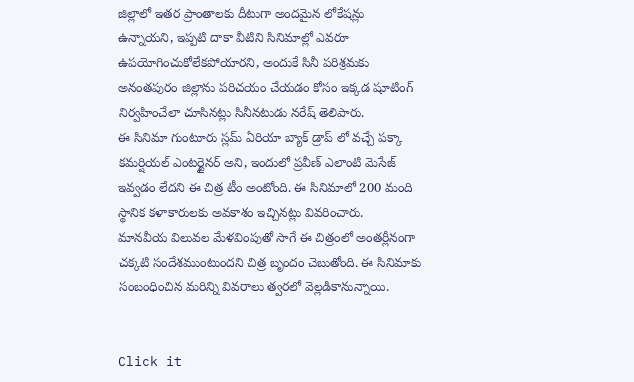జిల్లాలో ఇతర ప్రాంతాలకు దీటుగా అందమైన లోకేషన్లు ఉన్నాయని, ఇప్పటి దాకా వీటిని సినిమాల్లో ఎవరూ ఉపయోగించుకోలేకపోయారని, అందుకే సినీ పరిశ్రమకు అనంతపురం జిల్లాను పరిచయం చేయడం కోసం ఇక్కడ షూటింగ్ నిర్వహించేలా చూసినట్లు సినీనటుడు నరేష్ తెలిపారు.
ఈ సినిమా గుంటూరు స్లమ్ ఏరియా బ్యాక్ డ్రాప్ లో వచ్చే పక్కా కమర్షియల్ ఎంటర్టైనర్ అని, ఇందులో ప్రవీణ్ ఎలాంటి మెసేజ్ ఇవ్వడం లేదని ఈ చిత్ర టీం అంటోంది. ఈ సినిమాలో 200 మంది స్థానిక కళాకారులకు అవకాశం ఇచ్చినట్లు వివరించారు.
మానవీయ విలువల మేళవింపుతో సాగే ఈ చిత్రంలో అంతర్లీనంగా చక్కటి సందేశముంటుందని చిత్ర బృందం చెబుతోంది. ఈ సినిమాకు సంబంధించిన మరిన్ని వివరాలు త్వరలో వెల్లడికానున్నాయి.


Click it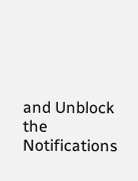and Unblock the Notifications